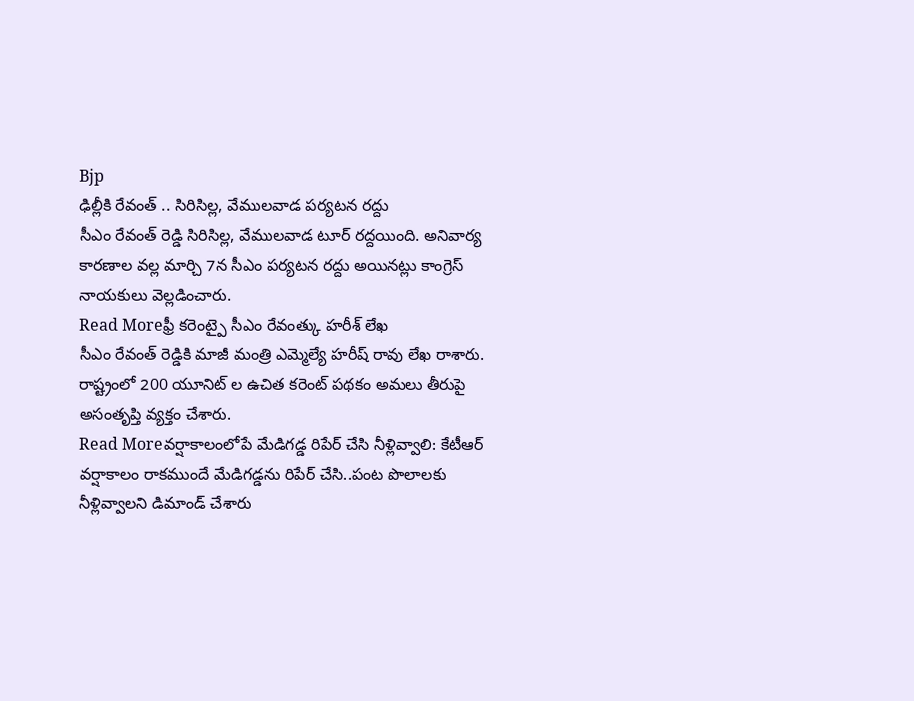Bjp
ఢిల్లీకి రేవంత్ .. సిరిసిల్ల, వేములవాడ పర్యటన రద్దు
సీఎం రేవంత్ రెడ్డి సిరిసిల్ల, వేములవాడ టూర్ రద్దయింది. అనివార్య కారణాల వల్ల మార్చి 7న సీఎం పర్యటన రద్దు అయినట్లు కాంగ్రెస్ నాయకులు వెల్లడించారు.
Read Moreఫ్రీ కరెంట్పై సీఎం రేవంత్కు హరీశ్ లేఖ
సీఎం రేవంత్ రెడ్డికి మాజీ మంత్రి ఎమ్మెల్యే హరీష్ రావు లేఖ రాశారు. రాష్ట్రంలో 200 యూనిట్ ల ఉచిత కరెంట్ పథకం అమలు తీరుపై అసంతృప్తి వ్యక్తం చేశారు.
Read Moreవర్షాకాలంలోపే మేడిగడ్డ రిపేర్ చేసి నీళ్లివ్వాలి: కేటీఆర్
వర్షాకాలం రాకముందే మేడిగడ్డను రిపేర్ చేసి..పంట పొలాలకు నీళ్లివ్వాలని డిమాండ్ చేశారు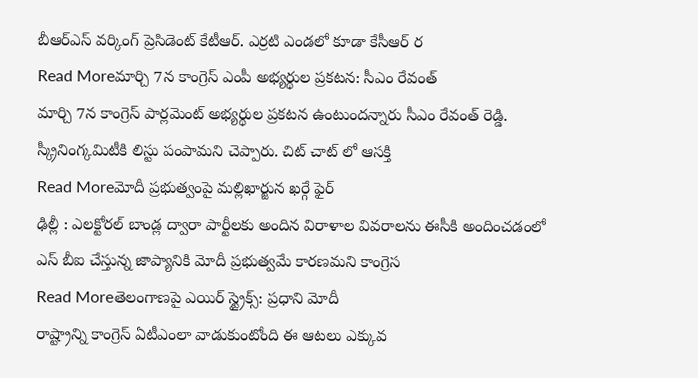బీఆర్ఎస్ వర్కింగ్ ప్రెసిడెంట్ కేటీఆర్. ఎర్రటి ఎండలో కూడా కేసీఆర్ ర
Read Moreమార్చి 7న కాంగ్రెస్ ఎంపీ అభ్యర్థుల ప్రకటన: సీఎం రేవంత్
మార్చి 7న కాంగ్రెస్ పార్లమెంట్ అభ్యర్థుల ప్రకటన ఉంటుందన్నారు సీఎం రేవంత్ రెడ్డి. స్క్రీనింగ్కమిటీకి లిస్టు పంపామని చెప్పారు. చిట్ చాట్ లో ఆసక్తి
Read Moreమోదీ ప్రభుత్వంపై మల్లిఖార్జున ఖర్గే ఫైర్
ఢిల్లీ : ఎలక్టోరల్ బాండ్ల ద్వారా పార్టీలకు అందిన విరాళాల వివరాలను ఈసీకి అందించడంలో ఎస్ బీఐ చేస్తున్న జాప్యానికి మోదీ ప్రభుత్వమే కారణమని కాంగ్రెస
Read Moreతెలంగాణపై ఎయిర్ స్ట్రైక్స్: ప్రధాని మోదీ
రాష్ట్రాన్ని కాంగ్రెస్ ఏటీఎంలా వాడుకుంటోంది ఈ ఆటలు ఎక్కువ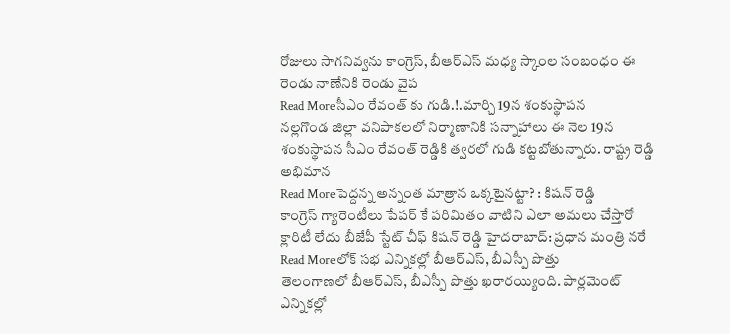రోజులు సాగనివ్వను కాంగ్రెస్, బీఆర్ఎస్ మధ్య స్కాంల సంబంధం ఈ రెండు నాణేనికి రెండు వైప
Read Moreసీఎం రేవంత్ కు గుడి.!.మార్చి 19న శంకుస్థాపన
నల్లగొండ జిల్లా వనిపాకలలో నిర్మాణానికి సన్నాహాలు ఈ నెల 19న శంకుస్థాపన సీఎం రేవంత్ రెడ్డికి త్వరలో గుడి కట్టబోతున్నారు. రాష్ట్ర రెడ్డి అభిమాన
Read Moreపెద్దన్న అన్నంత మాత్రాన ఒక్కటైనట్టా? : కిషన్ రెడ్డి
కాంగ్రెస్ గ్యారెంటీలు పేపర్ కే పరిమితం వాటిని ఎలా అమలు చేస్తారో క్లారిటీ లేదు బీజేపీ స్టేట్ చీఫ్ కిషన్ రెడ్డి హైదరాబాద్: ప్రధాన మంత్రి నరే
Read Moreలోక్ సభ ఎన్నికల్లో బీఆర్ఎస్, బీఎస్పీ పొత్తు
తెలంగాణలో బీఆర్ఎస్, బీఎస్పీ పొత్తు ఖరారయ్యింది. పార్లమెంట్ ఎన్నికల్లో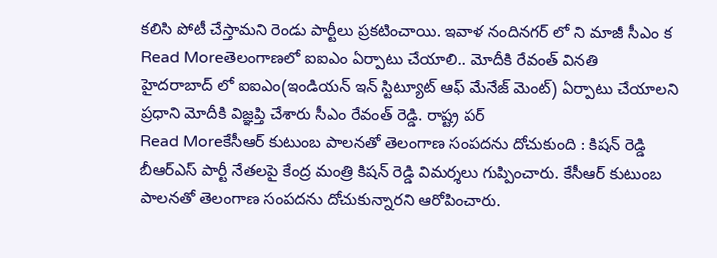కలిసి పోటీ చేస్తామని రెండు పార్టీలు ప్రకటించాయి. ఇవాళ నందినగర్ లో ని మాజీ సీఎం క
Read Moreతెలంగాణలో ఐఐఎం ఏర్పాటు చేయాలి.. మోదీకి రేవంత్ వినతి
హైదరాబాద్ లో ఐఐఎం(ఇండియన్ ఇన్ స్టిట్యూట్ ఆఫ్ మేనేజ్ మెంట్) ఏర్పాటు చేయాలని ప్రధాని మోదీకి విజ్ఞప్తి చేశారు సీఎం రేవంత్ రెడ్డి. రాష్ట్ర పర్
Read Moreకేసీఆర్ కుటుంబ పాలనతో తెలంగాణ సంపదను దోచుకుంది : కిషన్ రెడ్డి
బీఆర్ఎస్ పార్టీ నేతలపై కేంద్ర మంత్రి కిషన్ రెడ్డి విమర్శలు గుప్పించారు. కేసీఆర్ కుటుంబ పాలనతో తెలంగాణ సంపదను దోచుకున్నారని ఆరోపించారు.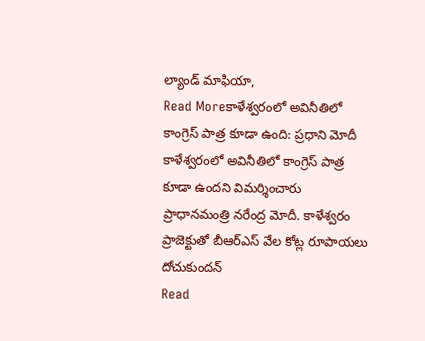ల్యాండ్ మాఫియా,
Read Moreకాళేశ్వరంలో అవినీతిలో కాంగ్రెస్ పాత్ర కూడా ఉంది: ప్రధాని మోదీ
కాళేశ్వరంలో అవినీతిలో కాంగ్రెస్ పాత్ర కూడా ఉందని విమర్శించారు ప్రాధానమంత్రి నరేంద్ర మోదీ. కాళేశ్వరం ప్రాజెక్టుతో బీఆర్ఎస్ వేల కోట్ల రూపాయలు దోచుకుందన్
Read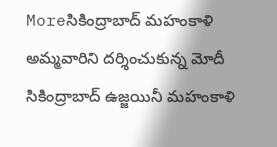Moreసికింద్రాబాద్ మహంకాళి అమ్మవారిని దర్శించుకున్న మోదీ
సికింద్రాబాద్ ఉజ్జయినీ మహంకాళి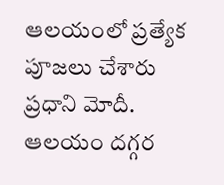ఆలయంలో ప్రత్యేక పూజలు చేశారు ప్రధాని మోదీ. ఆలయం దగ్గర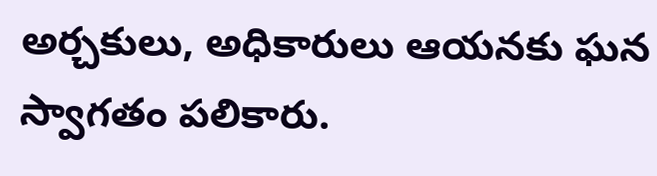అర్చకులు, అధికారులు ఆయనకు ఘన స్వాగతం పలికారు.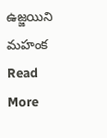ఉజ్జయిని మహంక
Read More